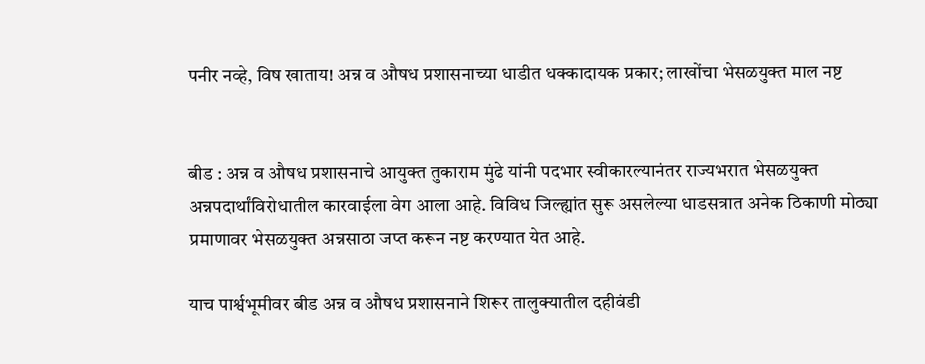पनीर नव्हे, विष खाताय! अन्न व औषध प्रशासनाच्या धाडीत धक्कादायक प्रकार; लाखोंचा भेसळयुक्त माल नष्ट


बीड : अन्न व औषध प्रशासनाचे आयुक्त तुकाराम मुंढे यांनी पदभार स्वीकारल्यानंतर राज्यभरात भेसळयुक्त अन्नपदार्थांविरोधातील कारवाईला वेग आला आहे. विविध जिल्ह्यांत सुरू असलेल्या धाडसत्रात अनेक ठिकाणी मोठ्या प्रमाणावर भेसळयुक्त अन्नसाठा जप्त करून नष्ट करण्यात येत आहे.

याच पार्श्वभूमीवर बीड अन्न व औषध प्रशासनाने शिरूर तालुक्यातील दहीवंडी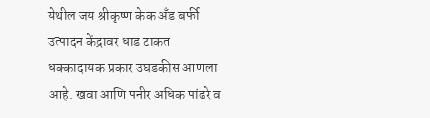येथील जय श्रीकृष्ण केक अँड बर्फी उत्पादन केंद्रावर धाड टाकत धक्कादायक प्रकार उघडकीस आणला आहे. खवा आणि पनीर अधिक पांढरे व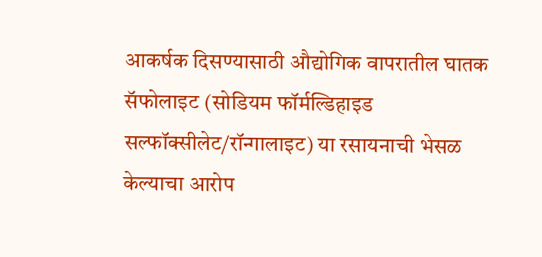आकर्षक दिसण्यासाठी औद्योगिक वापरातील घातक सॅफोलाइट (सोडियम फॉर्मल्डिहाइड सल्फॉक्सीलेट/रॉन्गालाइट) या रसायनाची भेसळ केल्याचा आरोप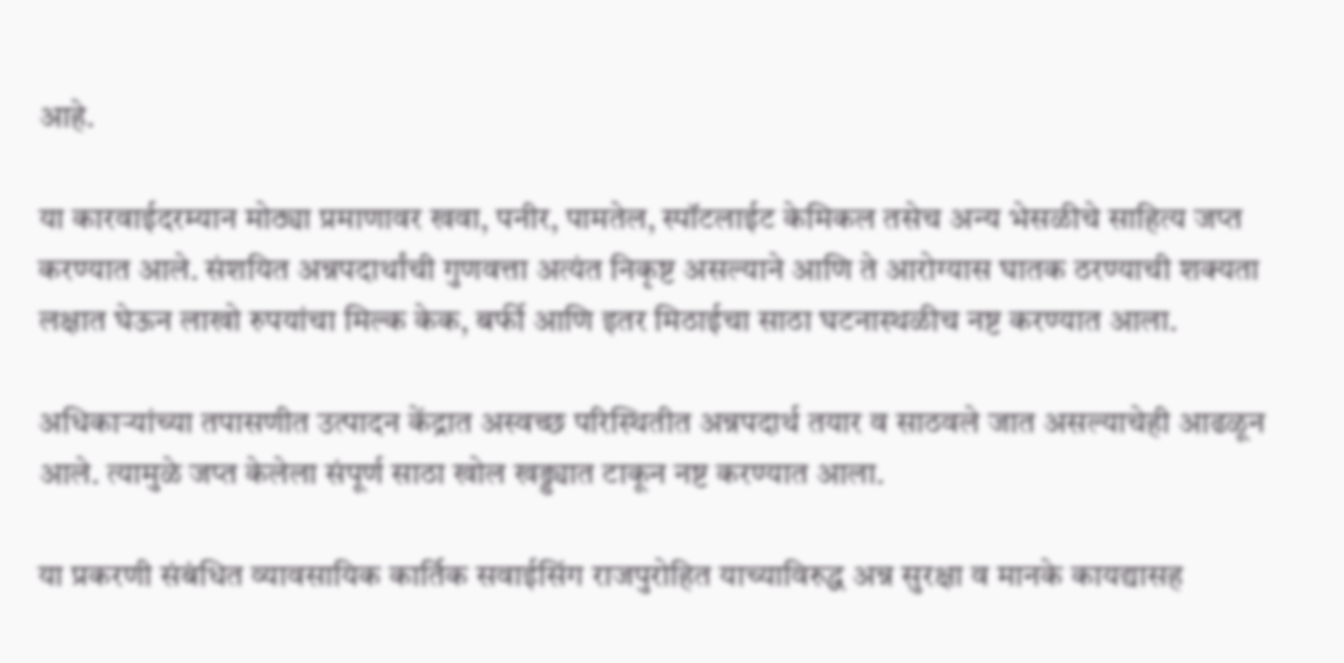आहे.

या कारवाईदरम्यान मोठ्या प्रमाणावर खवा, पनीर, पामतेल, स्पॉटलाईट केमिकल तसेच अन्य भेसळीचे साहित्य जप्त करण्यात आले. संशयित अन्नपदार्थांची गुणवत्ता अत्यंत निकृष्ट असल्याने आणि ते आरोग्यास घातक ठरण्याची शक्यता लक्षात घेऊन लाखो रुपयांचा मिल्क केक, बर्फी आणि इतर मिठाईचा साठा घटनास्थळीच नष्ट करण्यात आला.

अधिकाऱ्यांच्या तपासणीत उत्पादन केंद्रात अस्वच्छ परिस्थितीत अन्नपदार्थ तयार व साठवले जात असल्याचेही आढळून आले. त्यामुळे जप्त केलेला संपूर्ण साठा खोल खड्ड्यात टाकून नष्ट करण्यात आला.

या प्रकरणी संबंधित व्यावसायिक कार्तिक सवाईसिंग राजपुरोहित याच्याविरुद्ध अन्न सुरक्षा व मानके कायद्यासह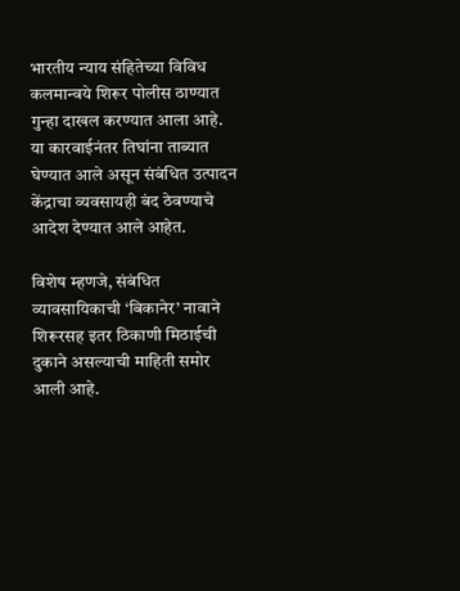भारतीय न्याय संहितेच्या विविध कलमान्वये शिरूर पोलीस ठाण्यात गुन्हा दाखल करण्यात आला आहे. या कारवाईनंतर तिघांना ताब्यात घेण्यात आले असून संबंधित उत्पादन केंद्राचा व्यवसायही बंद ठेवण्याचे आदेश देण्यात आले आहेत.

विशेष म्हणजे, संबंधित व्यावसायिकाची ‘बिकानेर’ नावाने शिरूरसह इतर ठिकाणी मिठाईची दुकाने असल्याची माहिती समोर आली आहे.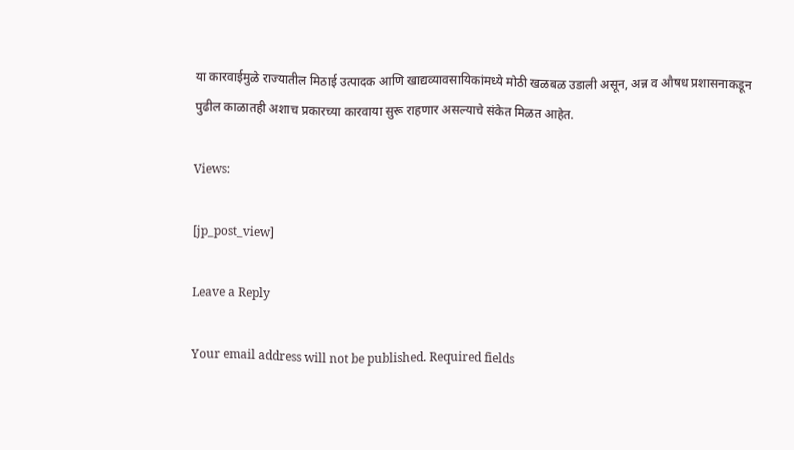या कारवाईमुळे राज्यातील मिठाई उत्पादक आणि खाद्यव्यावसायिकांमध्ये मोठी खळबळ उडाली असून, अन्न व औषध प्रशासनाकडून पुढील काळातही अशाच प्रकारच्या कारवाया सुरू राहणार असल्याचे संकेत मिळत आहेत.

Views:

[jp_post_view]

Leave a Reply

Your email address will not be published. Required fields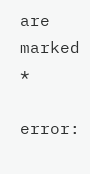are marked *

error: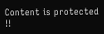Content is protected !!